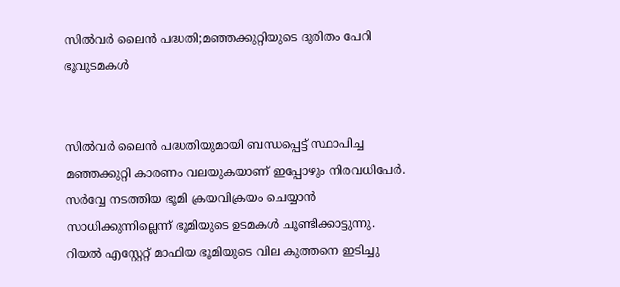സിൽവർ ലൈൻ പദ്ധതി;മഞ്ഞക്കുറ്റിയുടെ ദുരിതം പേറി ഭൂവുടമകൾ


സിൽവർ ലൈൻ പദ്ധതിയുമായി ബന്ധപ്പെട്ട് സ്ഥാപിച്ച മഞ്ഞക്കുറ്റി കാരണം വലയുകയാണ് ഇപ്പോഴും നിരവധിപേർ. സർവ്വേ നടത്തിയ ഭൂമി ക്രയവിക്രയം ചെയ്യാൻ സാധിക്കുന്നില്ലെന്ന് ഭൂമിയുടെ ഉടമകൾ ചൂണ്ടിക്കാട്ടുന്നു. റിയൽ എസ്റ്റേറ്റ് മാഫിയ ഭൂമിയുടെ വില കുത്തനെ ഇടിച്ചു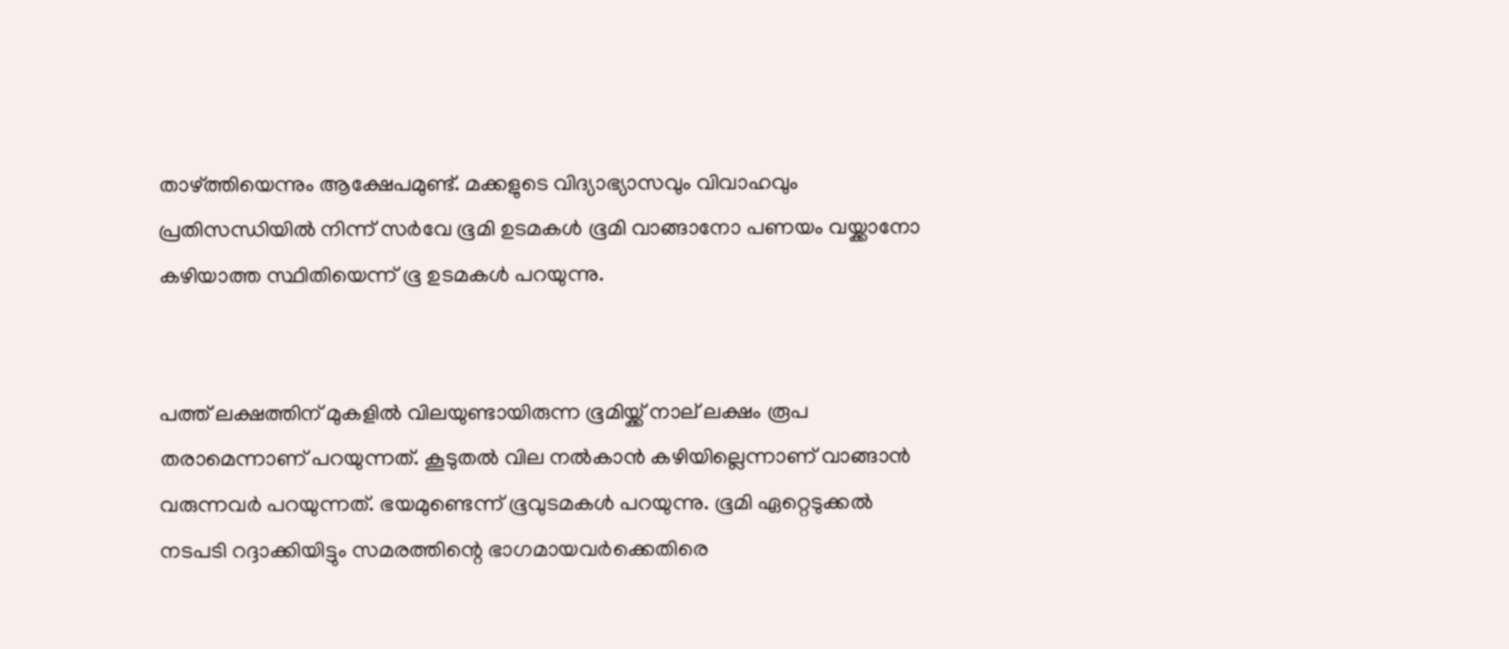താഴ്ത്തിയെന്നും ആക്ഷേപമുണ്ട്. മക്കളുടെ വിദ്യാഭ്യാസവും വിവാഹവും പ്രതിസന്ധിയിൽ നിന്ന് സർവേ ഭൂമി ഉടമകൾ ഭൂമി വാങ്ങാനോ പണയം വയ്ക്കാനോ കഴിയാത്ത സ്ഥിതിയെന്ന് ഭൂ ഉടമകൾ പറയുന്നു.


പത്ത് ലക്ഷത്തിന് മുകളിൽ വിലയുണ്ടായിരുന്ന ഭൂമിയ്ക്ക് നാല് ലക്ഷം രൂപ തരാമെന്നാണ് പറയുന്നത്. കൂടുതൽ വില നൽ‌കാൻ കഴിയില്ലെന്നാണ് വാങ്ങാൻ വരുന്നവർ പറയുന്നത്. ഭയമുണ്ടെന്ന് ഭൂവുടമകൾ പറയുന്നു. ഭൂമി ഏറ്റെടുക്കൽ നടപടി റദ്ദാക്കിയിട്ടും സമരത്തിന്റെ ഭാഗമായവർക്കെതിരെ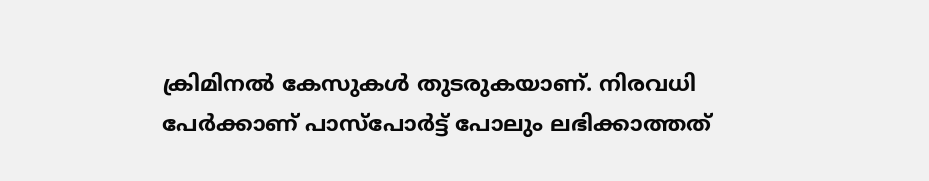ക്രിമിനൽ കേസുകൾ തുടരുകയാണ്. നിരവധി പേർക്കാണ് പാസ്പോർട്ട് പോലും ലഭിക്കാത്തത്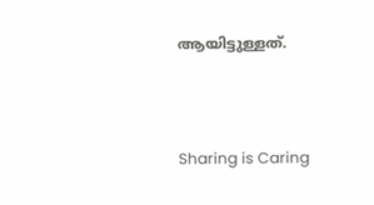ആയിട്ടുള്ളത്.




Sharing is Caring